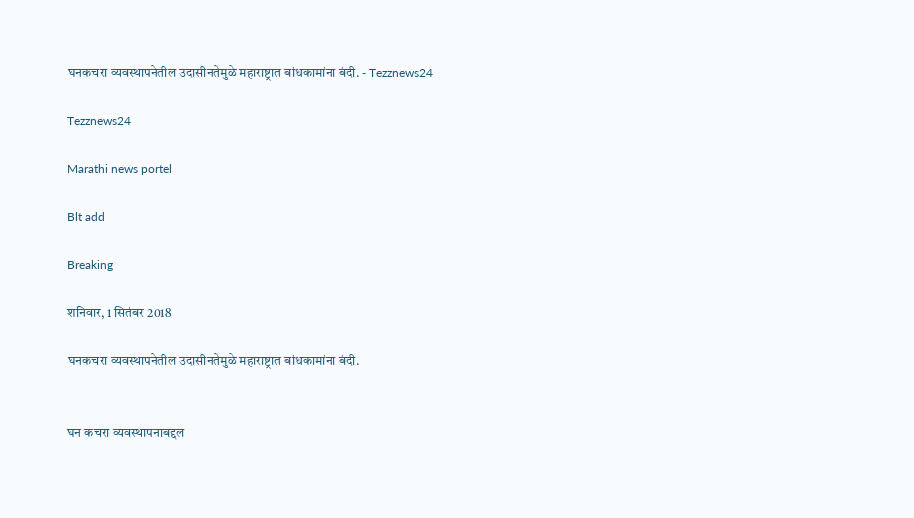घनकचरा व्यवस्थापनेतील उदासीनतेमुळे महाराष्ट्रात बांधकामांना बंदी. - Tezznews24

Tezznews24

Marathi news portel

Blt add

Breaking

शनिवार, 1 सितंबर 2018

घनकचरा व्यवस्थापनेतील उदासीनतेमुळे महाराष्ट्रात बांधकामांना बंदी.


घन कचरा व्यवस्थापनाबद्दल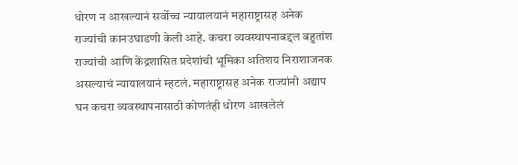धोरण न आखल्यानं सर्वोच्च न्यायालयानं महाराष्ट्रासह अनेक राज्यांची कानउघाडणी केली आहे. कचरा व्यवस्थापनाबद्दल बहुतांश राज्यांची आणि केंद्रशासित प्रदेशांची भूमिका अतिशय निराशाजनक असल्याचं न्यायालयानं म्हटलं. महाराष्ट्रासह अनेक राज्यांनी अद्याप घन कचरा व्यवस्थापनासाठी कोणतंही धोरण आखलेलं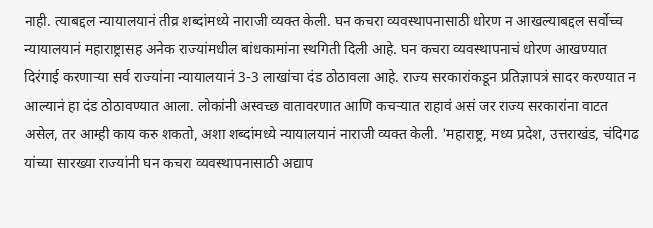नाही. त्याबद्दल न्यायालयानं तीव्र शब्दांमध्ये नाराजी व्यक्त केली. घन कचरा व्यवस्थापनासाठी धोरण न आखल्याबद्दल सर्वोच्च न्यायालयानं महाराष्ट्रासह अनेक राज्यांमधील बांधकामांना स्थगिती दिली आहे. घन कचरा व्यवस्थापनाचं धोरण आखण्यात दिरंगाई करणाऱ्या सर्व राज्यांना न्यायालयानं 3-3 लाखांचा दंड ठोठावला आहे. राज्य सरकारांकडून प्रतिज्ञापत्रं सादर करण्यात न आल्यानं हा दंड ठोठावण्यात आला. लोकांनी अस्वच्छ वातावरणात आणि कचऱ्यात राहावं असं जर राज्य सरकारांना वाटत असेल, तर आम्ही काय करु शकतो, अशा शब्दांमध्ये न्यायालयानं नाराजी व्यक्त केली. 'महाराष्ट्र, मध्य प्रदेश, उत्तराखंड, चंदिगढ यांच्या सारख्या राज्यांनी घन कचरा व्यवस्थापनासाठी अद्याप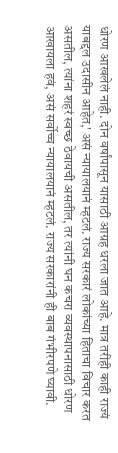धोरण आखलेलं नाही. दोन वर्षांपासून यासाठी आग्रह धरला जात आहे. मात्र तरीही काही राज्यं याबद्दल उदासीन आहेत,' असं न्यायालयानं म्हटलं. राज्य सरकारं लोकांच्या हिताचा विचार करत असतील, त्यांना शहरं स्वच्छ ठेवायची असतील, तर त्यांनी घन कचरा व्यवस्थापनासाठी धोरण आखायला हवं, असं सर्वोच्च न्यायालयानं म्हटलं. राज्य सरकारांनी ही बाब गंभीरपणे घ्यावी.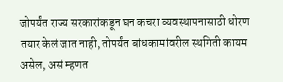जोपर्यंत राज्य सरकारांकडून घन कचरा व्यवस्थापनासाठी धोरण तयार केलं जात नाही, तोपर्यंत बांधकामांवरील स्थगिती कायम असेल, असं म्हणत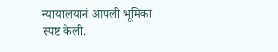न्यायालयानं आपली भूमिका स्पष्ट केली.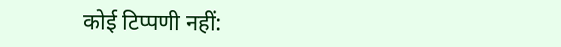कोई टिप्पणी नहीं: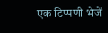एक टिप्पणी भेजें